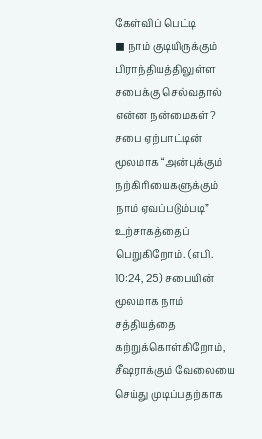கேள்விப் பெட்டி
◼ நாம் குடியிருக்கும் பிராந்தியத்திலுள்ள சபைக்கு செல்வதால் என்ன நன்மைகள்?
சபை ஏற்பாட்டின் மூலமாக “அன்புக்கும் நற்கிரியைகளுக்கும் நாம் ஏவப்படும்படி” உற்சாகத்தைப் பெறுகிறோம். (எபி. 10:24, 25) சபையின் மூலமாக நாம் சத்தியத்தை கற்றுக்கொள்கிறோம், சீஷராக்கும் வேலையை செய்து முடிப்பதற்காக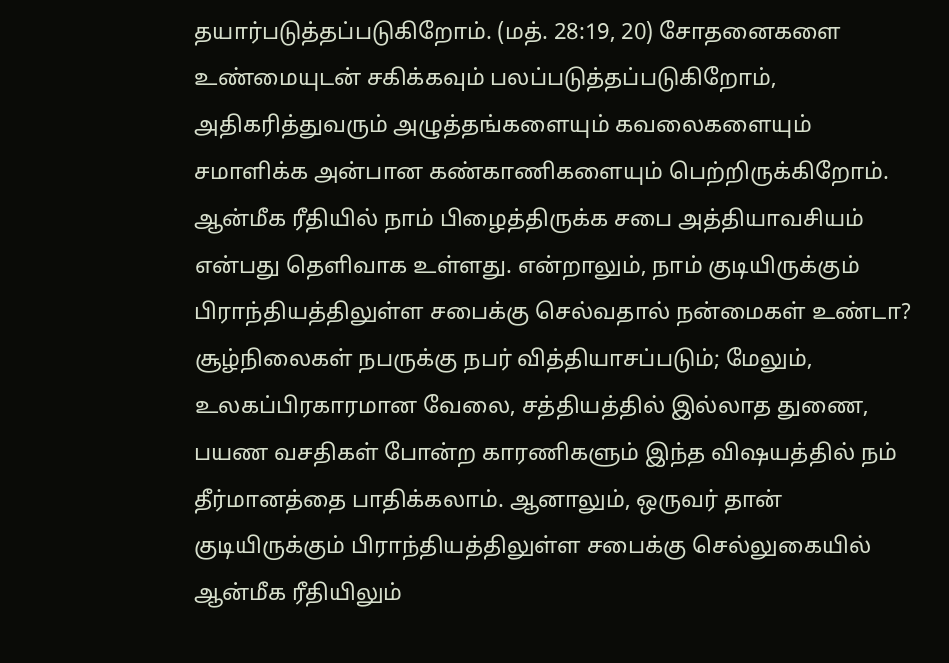தயார்படுத்தப்படுகிறோம். (மத். 28:19, 20) சோதனைகளை உண்மையுடன் சகிக்கவும் பலப்படுத்தப்படுகிறோம், அதிகரித்துவரும் அழுத்தங்களையும் கவலைகளையும் சமாளிக்க அன்பான கண்காணிகளையும் பெற்றிருக்கிறோம். ஆன்மீக ரீதியில் நாம் பிழைத்திருக்க சபை அத்தியாவசியம் என்பது தெளிவாக உள்ளது. என்றாலும், நாம் குடியிருக்கும் பிராந்தியத்திலுள்ள சபைக்கு செல்வதால் நன்மைகள் உண்டா?
சூழ்நிலைகள் நபருக்கு நபர் வித்தியாசப்படும்; மேலும், உலகப்பிரகாரமான வேலை, சத்தியத்தில் இல்லாத துணை, பயண வசதிகள் போன்ற காரணிகளும் இந்த விஷயத்தில் நம் தீர்மானத்தை பாதிக்கலாம். ஆனாலும், ஒருவர் தான் குடியிருக்கும் பிராந்தியத்திலுள்ள சபைக்கு செல்லுகையில் ஆன்மீக ரீதியிலும்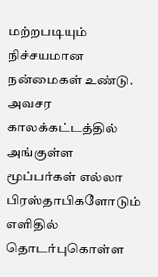மற்றபடியும் நிச்சயமான நன்மைகள் உண்டு. அவசர காலக்கட்டத்தில் அங்குள்ள மூப்பர்கள் எல்லா பிரஸ்தாபிகளோடும் எளிதில் தொடர்புகொள்ள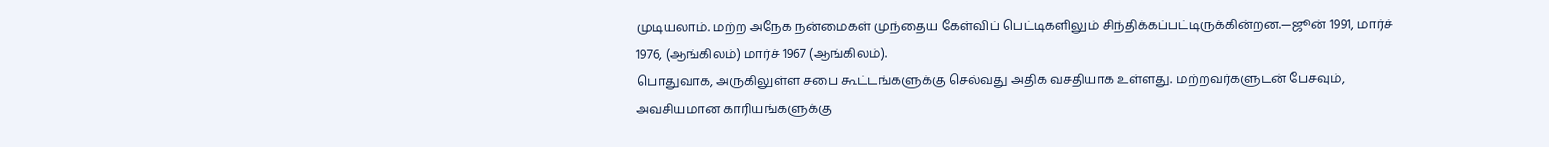முடியலாம். மற்ற அநேக நன்மைகள் முந்தைய கேள்விப் பெட்டிகளிலும் சிந்திக்கப்பட்டிருக்கின்றன.—ஜூன் 1991, மார்ச் 1976, (ஆங்கிலம்) மார்ச் 1967 (ஆங்கிலம்).
பொதுவாக, அருகிலுள்ள சபை கூட்டங்களுக்கு செல்வது அதிக வசதியாக உள்ளது. மற்றவர்களுடன் பேசவும், அவசியமான காரியங்களுக்கு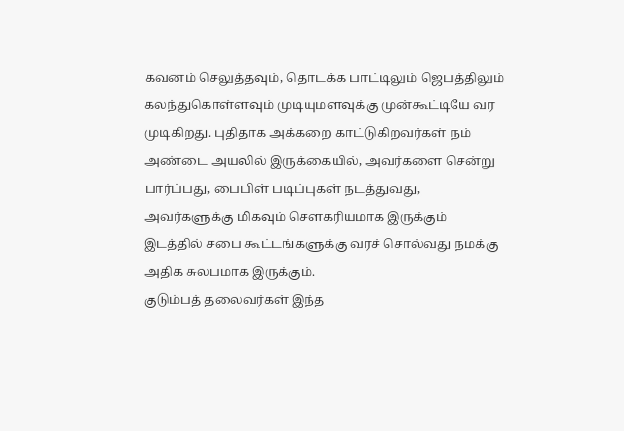கவனம் செலுத்தவும், தொடக்க பாட்டிலும் ஜெபத்திலும் கலந்துகொள்ளவும் முடியுமளவுக்கு முன்கூட்டியே வர முடிகிறது. புதிதாக அக்கறை காட்டுகிறவர்கள் நம் அண்டை அயலில் இருக்கையில், அவர்களை சென்று பார்ப்பது, பைபிள் படிப்புகள் நடத்துவது, அவர்களுக்கு மிகவும் சௌகரியமாக இருக்கும் இடத்தில் சபை கூட்டங்களுக்கு வரச் சொல்வது நமக்கு அதிக சுலபமாக இருக்கும்.
குடும்பத் தலைவர்கள் இந்த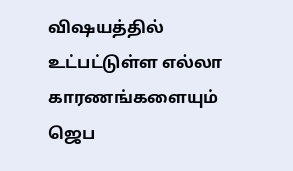விஷயத்தில் உட்பட்டுள்ள எல்லா காரணங்களையும் ஜெப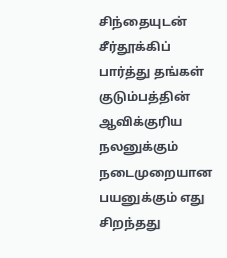சிந்தையுடன் சீர்தூக்கிப் பார்த்து தங்கள் குடும்பத்தின் ஆவிக்குரிய நலனுக்கும் நடைமுறையான பயனுக்கும் எது சிறந்தது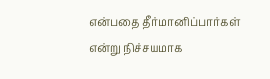என்பதை தீர்மானிப்பார்கள் என்று நிச்சயமாக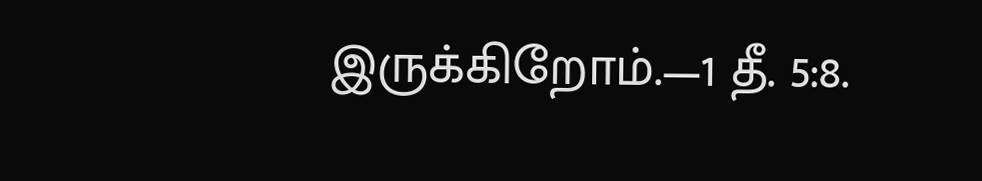இருக்கிறோம்.—1 தீ. 5:8.